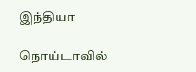இந்தியா

நொய்டாவில்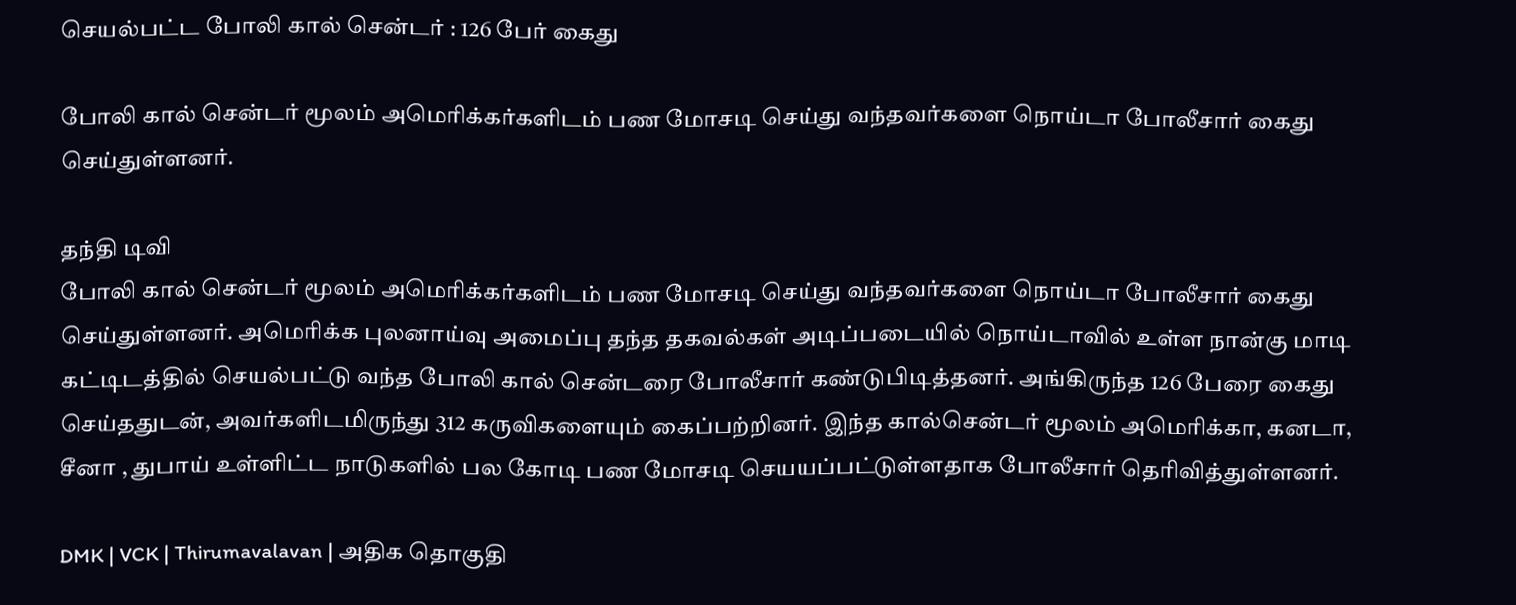செயல்பட்ட போலி கால் சென்டர் : 126 பேர் கைது

போலி கால் சென்டர் மூலம் அமெரிக்கர்களிடம் பண மோசடி செய்து வந்தவர்களை நொய்டா போலீசார் கைது செய்துள்ளனர்.

தந்தி டிவி
போலி கால் சென்டர் மூலம் அமெரிக்கர்களிடம் பண மோசடி செய்து வந்தவர்களை நொய்டா போலீசார் கைது செய்துள்ளனர். அமெரிக்க புலனாய்வு அமைப்பு தந்த தகவல்கள் அடிப்படையில் நொய்டாவில் உள்ள நான்கு மாடி கட்டிடத்தில் செயல்பட்டு வந்த போலி கால் சென்டரை போலீசார் கண்டுபிடித்தனர். அங்கிருந்த 126 பேரை கைது செய்ததுடன், அவர்களிடமிருந்து 312 கருவிகளையும் கைப்பற்றினர். இந்த கால்சென்டர் மூலம் அமெரிக்கா, கனடா, சீனா , துபாய் உள்ளிட்ட நாடுகளில் பல கோடி பண மோசடி செயயப்பட்டுள்ளதாக போலீசார் தெரிவித்துள்ளனர்.

DMK | VCK | Thirumavalavan | அதிக தொகுதி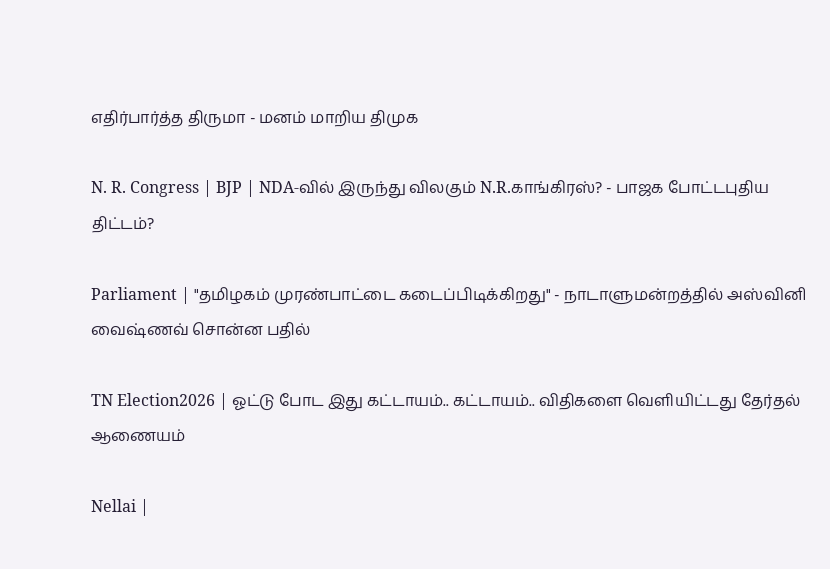எதிர்பார்த்த திருமா - மனம் மாறிய திமுக

N. R. Congress | BJP | NDA-வில் இருந்து விலகும் N.R.காங்கிரஸ்? - பாஜக போட்டபுதிய திட்டம்?

Parliament | "தமிழகம் முரண்பாட்டை கடைப்பிடிக்கிறது" - நாடாளுமன்றத்தில் அஸ்வினி வைஷ்ணவ் சொன்ன பதில்

TN Election2026 | ஓட்டு போட இது கட்டாயம்.. கட்டாயம்.. விதிகளை வெளியிட்டது தேர்தல் ஆணையம்

Nellai |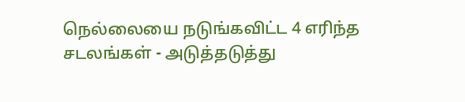நெல்லையை நடுங்கவிட்ட 4 எரிந்த சடலங்கள் - அடுத்தடுத்து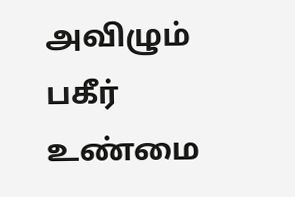அவிழும் பகீர் உண்மை